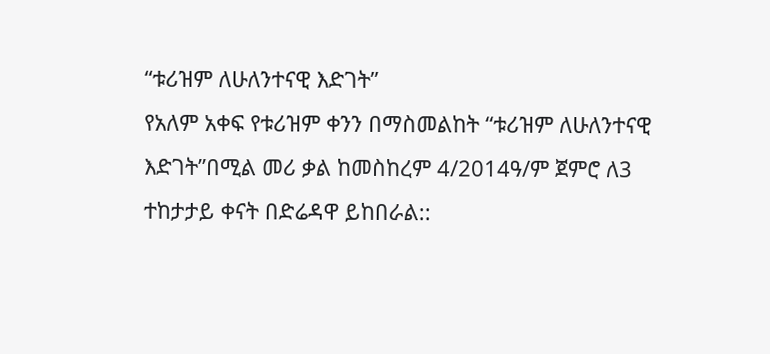“ቱሪዝም ለሁለንተናዊ እድገት”
የአለም አቀፍ የቱሪዝም ቀንን በማስመልከት “ቱሪዝም ለሁለንተናዊ እድገት”በሚል መሪ ቃል ከመስከረም 4/2014ዓ/ም ጀምሮ ለ3 ተከታታይ ቀናት በድሬዳዋ ይከበራል::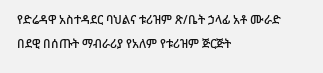የድሬዳዋ አስተዳደር ባህልና ቱሪዝም ጽ/ቤት ኃላፊ አቶ ሙራድ በደዊ በሰጡት ማብራሪያ የአለም የቱሪዝም ጅርጅት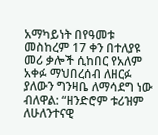አማካይነት በየዓመቱ መስከረም 17 ቀን በተለያዩ መሪ ቃሎች ሲከበር የአለም አቀፉ ማህበረሰብ ለዘርፉ ያለውን ግንዛቤ ለማሳደግ ነው ብለዋል: “ዘንድሮም ቱሪዝም ለሁለንተናዊ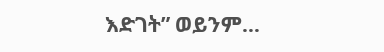እድገት” ወይንም…